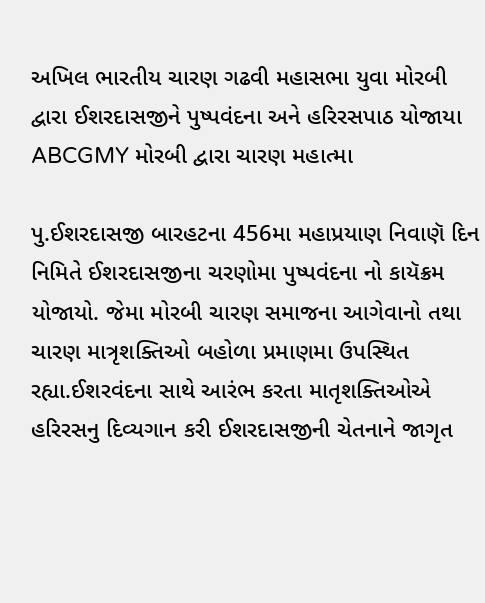અખિલ ભારતીય ચારણ ગઢવી મહાસભા યુવા મોરબી દ્વારા ઈશરદાસજીને પુષ્પવંદના અને હરિરસપાઠ યોજાયા ABCGMY મોરબી દ્વારા ચારણ મહાત્મા

પુ.ઈશરદાસજી બારહટના 456મા મહાપ્રયાણ નિવાણૅ દિન નિમિતે ઈશરદાસજીના ચરણોમા પુષ્પવંદના નો કાયૅક્રમ યોજાયો. જેમા મોરબી ચારણ સમાજના આગેવાનો તથા ચારણ માત્રૃશક્તિઓ બહોળા પ્રમાણમા ઉપસ્થિત રહ્યા.ઈશરવંદના સાથે આરંભ કરતા માતૃશક્તિઓએ હરિરસનુ દિવ્યગાન કરી ઈશરદાસજીની ચેતનાને જાગૃત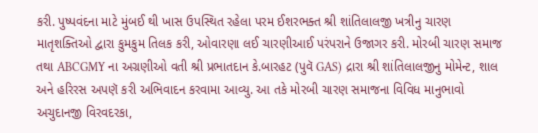કરી. પુષ્પવંદના માટે મુંબઈ થી ખાસ ઉપસ્થિત રહેલા પરમ ઈશરભક્ત શ્રી શાંતિલાલજી ખત્રીનુ ચારણ માતૃશક્તિઓ દ્વારા કુમકુમ તિલક કરી, ઓવારણા લઈ ચારણીઆઈ પરંપરાને ઉજાગર કરી. મોરબી ચારણ સમાજ તથા ABCGMY ના અગ્રણીઓ વતી શ્રી પ્રભાતદાન કે.બારહટ (પુવૅ GAS) દ્રારા શ્રી શાંતિલાલજીનુ મોમેન્ટ, શાલ અને હરિરસ અપણૅ કરી અભિવાદન કરવામા આવ્યુ. આ તકે મોરબી ચારણ સમાજના વિવિધ માનુભાવો અચુદાનજી વિરવદરકા,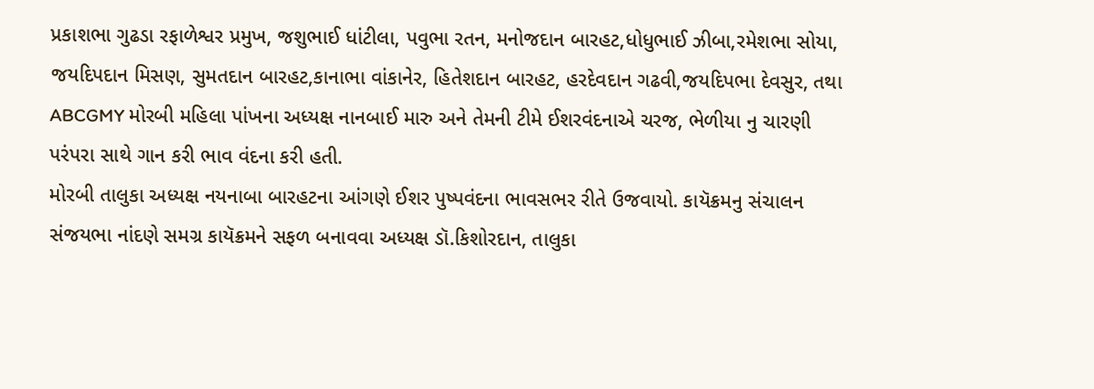પ્રકાશભા ગુઢડા રફાળેશ્વર પ્રમુખ, જશુભાઈ ધાંટીલા, પવુભા રતન, મનોજદાન બારહટ,ધોધુભાઈ ઝીબા,રમેશભા સોયા, જયદિપદાન મિસણ, સુમતદાન બારહટ,કાનાભા વાંકાનેર, હિતેશદાન બારહટ, હરદેવદાન ગઢવી,જયદિપભા દેવસુર, તથા ABCGMY મોરબી મહિલા પાંખના અધ્યક્ષ નાનબાઈ મારુ અને તેમની ટીમે ઈશરવંદનાએ ચરજ, ભેળીયા નુ ચારણી પરંપરા સાથે ગાન કરી ભાવ વંદના કરી હતી.
મોરબી તાલુકા અધ્યક્ષ નયનાબા બારહટના આંગણે ઈશર પુષ્પવંદના ભાવસભર રીતે ઉજવાયો. કાયૅક્રમનુ સંચાલન સંજયભા નાંદણે સમગ્ર કાયૅક્રમને સફળ બનાવવા અધ્યક્ષ ડૉ.કિશોરદાન, તાલુકા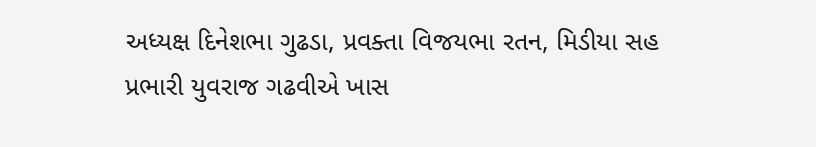અધ્યક્ષ દિનેશભા ગુઢડા, પ્રવક્તા વિજયભા રતન, મિડીયા સહ પ્રભારી યુવરાજ ગઢવીએ ખાસ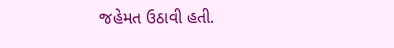જહેમત ઉઠાવી હતી.